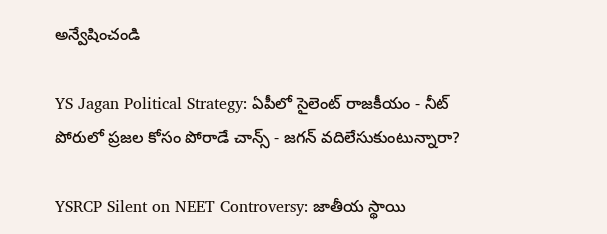అన్వేషించండి

YS Jagan Political Strategy: ఏపీలో సైలెంట్ రాజకీయం - నీట్ పోరులో ప్రజల కోసం పోరాడే చాన్స్ - జగన్ వదిలేసుకుంటున్నారా?

YSRCP Silent on NEET Controversy: జాతీయ స్థాయి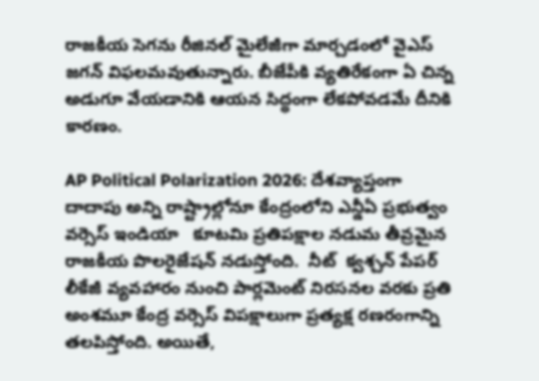రాజకీయ సెగను రీజినల్ మైలేజీగా మార్చడంలో వైఎస్‌ జగన్ విఫలమవుతున్నారు. బీజేపీకి వ్యతిరేకంగా ఏ చిన్న అడుగూ వేయడానికి ఆయన సిద్ధంగా లేకపోవడమే దీనికి కారణం.

AP Political Polarization 2026: దేశవ్యాప్తంగా దాదాపు అన్ని రాష్ట్రాల్లోనూ కేంద్రంలోని ఎన్డీఏ ప్రభుత్వం వర్సెస్ ఇండియా   కూటమి ప్రతిపక్షాల నడుమ తీవ్రమైన రాజకీయ పొలరైజేషన్ నడుస్తోంది.  నీట్  క్వశ్చన్ పేపర్ లీకేజీ వ్యవహారం నుంచి పార్లమెంట్ నిరసనల వరకు ప్రతి అంశమూ కేంద్ర వర్సెస్ విపక్షాలుగా ప్రత్యక్ష రణరంగాన్ని తలపిస్తోంది. అయితే,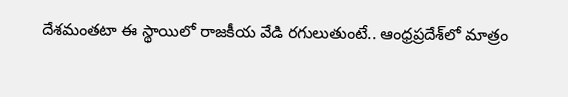దేశమంతటా ఈ స్థాయిలో రాజకీయ వేడి రగులుతుంటే.. ఆంధ్రప్రదేశ్‌లో మాత్రం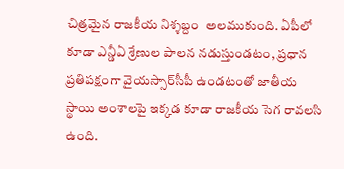చిత్రమైన రాజకీయ నిశ్శబ్దం  అలముకుంది. ఏపీలో కూడా ఎన్డీఏ శ్రేణుల పాలన నడుస్తుండటం, ప్రధాన ప్రతిపక్షంగా వైయస్సార్‌సీపీ ఉండటంతో జాతీయ స్థాయి అంశాలపై ఇక్కడ కూడా రాజకీయ సెగ రావలసి ఉంది.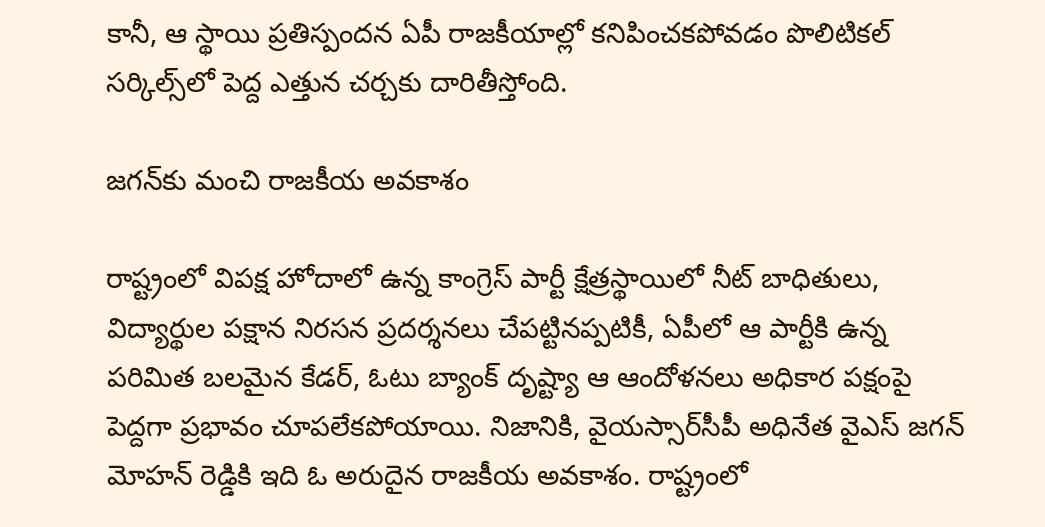కానీ, ఆ స్థాయి ప్రతిస్పందన ఏపీ రాజకీయాల్లో కనిపించకపోవడం పొలిటికల్ సర్కిల్స్‌లో పెద్ద ఎత్తున చర్చకు దారితీస్తోంది.

జగన్‌కు మంచి రాజకీయ అవకాశం

రాష్ట్రంలో విపక్ష హోదాలో ఉన్న కాంగ్రెస్ పార్టీ క్షేత్రస్థాయిలో నీట్ బాధితులు, విద్యార్థుల పక్షాన నిరసన ప్రదర్శనలు చేపట్టినప్పటికీ, ఏపీలో ఆ పార్టీకి ఉన్న పరిమిత బలమైన కేడర్, ఓటు బ్యాంక్ దృష్ట్యా ఆ ఆందోళనలు అధికార పక్షంపై పెద్దగా ప్రభావం చూపలేకపోయాయి. నిజానికి, వైయస్సార్‌సీపీ అధినేత వైఎస్ జగన్ మోహన్ రెడ్డికి ఇది ఓ అరుదైన రాజకీయ అవకాశం. రాష్ట్రంలో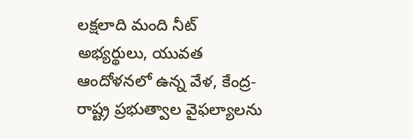లక్షలాది మంది నీట్ అభ్యర్థులు, యువత ఆందోళనలో ఉన్న వేళ, కేంద్ర-రాష్ట్ర ప్రభుత్వాల వైఫల్యాలను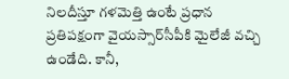నిలదీస్తూ గళమెత్తి ఉంటే ప్రధాన ప్రతిపక్షంగా వైయస్సార్‌సీపీకి మైలేజీ వచ్చి ఉండేది. కానీ,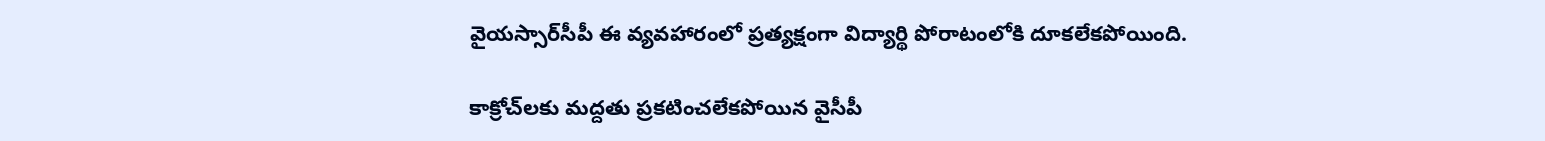వైయస్సార్‌సీపీ ఈ వ్యవహారంలో ప్రత్యక్షంగా విద్యార్థి పోరాటంలోకి దూకలేకపోయింది.

కాక్రోచ్‌లకు మద్దతు ప్రకటించలేకపోయిన వైసీపీ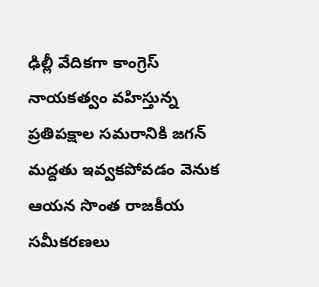ఢిల్లీ వేదికగా కాంగ్రెస్ నాయకత్వం వహిస్తున్న ప్రతిపక్షాల సమరానికి జగన్ మద్దతు ఇవ్వకపోవడం వెనుక ఆయన సొంత రాజకీయ సమీకరణలు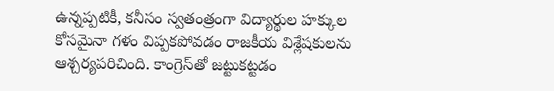ఉన్నప్పటికీ, కనీసం స్వతంత్రంగా విద్యార్థుల హక్కుల కోసమైనా గళం విప్పకపోవడం రాజకీయ విశ్లేషకులను ఆశ్చర్యపరిచింది. కాంగ్రెస్‌తో జట్టుకట్టడం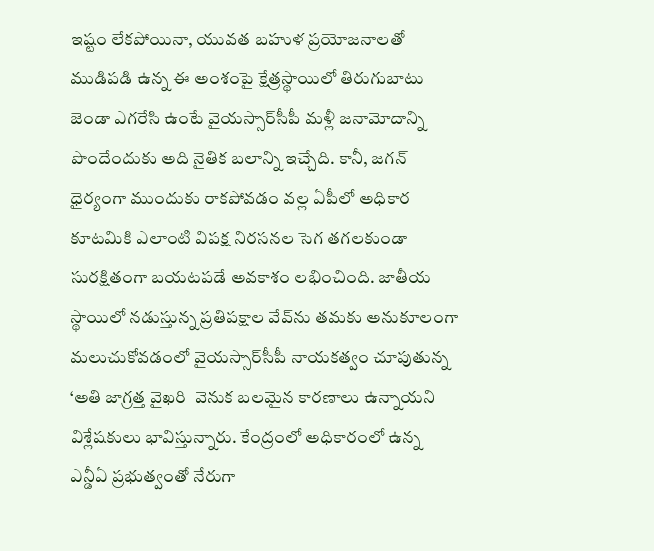ఇష్టం లేకపోయినా, యువత బహుళ ప్రయోజనాలతో ముడిపడి ఉన్న ఈ అంశంపై క్షేత్రస్థాయిలో తిరుగుబాటు జెండా ఎగరేసి ఉంటే వైయస్సార్‌సీపీ మళ్లీ జనామోదాన్ని పొందేందుకు అది నైతిక బలాన్ని ఇచ్చేది. కానీ, జగన్ ధైర్యంగా ముందుకు రాకపోవడం వల్ల ఏపీలో అధికార కూటమికి ఎలాంటి విపక్ష నిరసనల సెగ తగలకుండా సురక్షితంగా బయటపడే అవకాశం లభించింది. జాతీయ స్థాయిలో నడుస్తున్న ప్రతిపక్షాల వేవ్‌ను తమకు అనుకూలంగా మలుచుకోవడంలో వైయస్సార్‌సీపీ నాయకత్వం చూపుతున్న ‘అతి జాగ్రత్త వైఖరి  వెనుక బలమైన కారణాలు ఉన్నాయని విశ్లేషకులు భావిస్తున్నారు. కేంద్రంలో అధికారంలో ఉన్న ఎన్డీఏ ప్రభుత్వంతో నేరుగా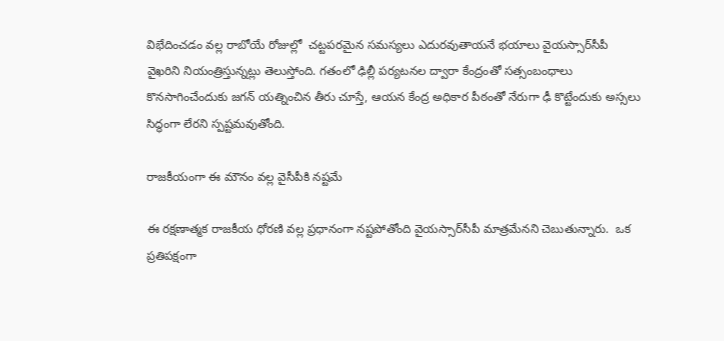విభేదించడం వల్ల రాబోయే రోజుల్లో  చట్టపరమైన సమస్యలు ఎదురవుతాయనే భయాలు వైయస్సార్‌సీపీ వైఖరిని నియంత్రిస్తున్నట్లు తెలుస్తోంది. గతంలో ఢిల్లీ పర్యటనల ద్వారా కేంద్రంతో సత్సంబంధాలు కొనసాగించేందుకు జగన్ యత్నించిన తీరు చూస్తే, ఆయన కేంద్ర అధికార పీఠంతో నేరుగా ఢీ కొట్టేందుకు అస్సలు సిద్ధంగా లేరని స్పష్టమవుతోంది.

రాజకీయంగా ఈ మౌనం వల్ల వైసీపీకి నష్టమే

ఈ రక్షణాత్మక రాజకీయ ధోరణి వల్ల ప్రధానంగా నష్టపోతోంది వైయస్సార్‌సీపీ మాత్రమేనని చెబుతున్నారు.  ఒక ప్రతిపక్షంగా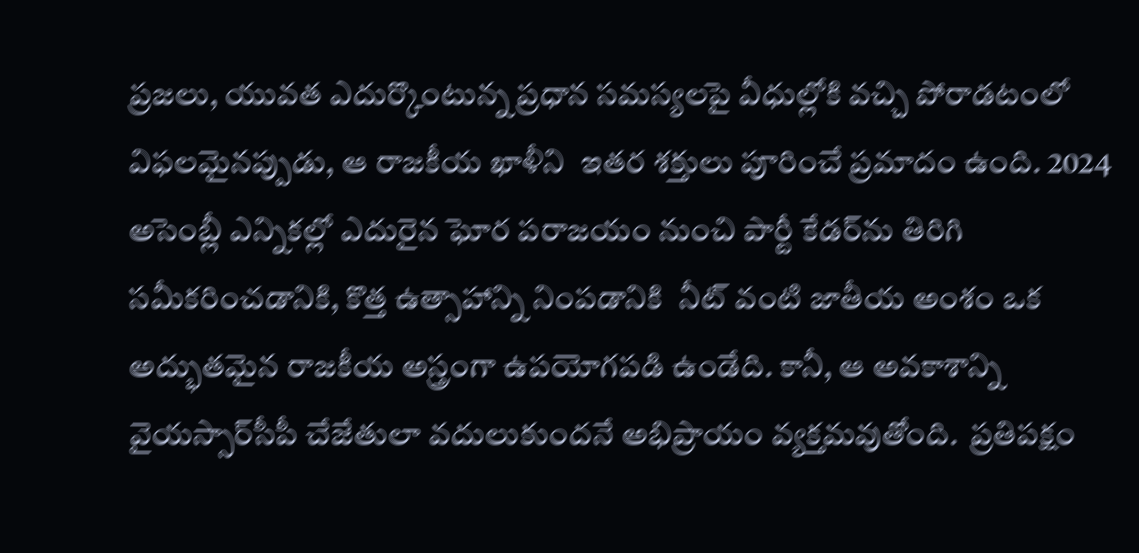ప్రజలు, యువత ఎదుర్కొంటున్న ప్రధాన సమస్యలపై వీధుల్లోకి వచ్చి పోరాడటంలో విఫలమైనప్పుడు, ఆ రాజకీయ ఖాళీని  ఇతర శక్తులు పూరించే ప్రమాదం ఉంది. 2024 అసెంబ్లీ ఎన్నికల్లో ఎదురైన ఘోర పరాజయం నుంచి పార్టీ కేడర్‌ను తిరిగి సమీకరించడానికి, కొత్త ఉత్సాహాన్ని నింపడానికి  నీట్ వంటి జాతీయ అంశం ఒక అద్భుతమైన రాజకీయ అస్త్రంగా ఉపయోగపడి ఉండేది. కానీ, ఆ అవకాశాన్ని వైయస్సార్‌సీపీ చేజేతులా వదులుకుందనే అభిప్రాయం వ్యక్తమవుతోంది.  ప్రతిపక్షం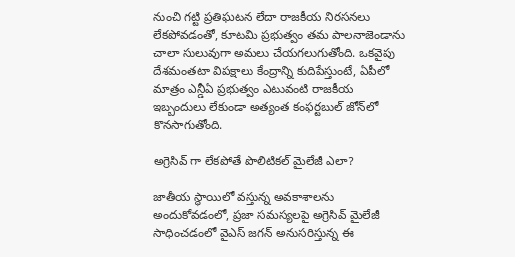నుంచి గట్టి ప్రతిఘటన లేదా రాజకీయ నిరసనలు లేకపోవడంతో, కూటమి ప్రభుత్వం తమ పాలనాజెండాను చాలా సులువుగా అమలు చేయగలుగుతోంది. ఒకవైపు దేశమంతటా విపక్షాలు కేంద్రాన్ని కుదిపేస్తుంటే, ఏపీలో మాత్రం ఎన్డీఏ ప్రభుత్వం ఎటువంటి రాజకీయ ఇబ్బందులు లేకుండా అత్యంత కంఫర్టబుల్ జోన్‌లో కొనసాగుతోంది.

అగ్రెసివ్ గా లేకపోతే పొలిటికల్ మైలేజీ ఎలా?

జాతీయ స్థాయిలో వస్తున్న అవకాశాలను అందుకోవడంలో, ప్రజా సమస్యలపై అగ్రెసివ్ మైలేజీ సాధించడంలో వైఎస్ జగన్ అనుసరిస్తున్న ఈ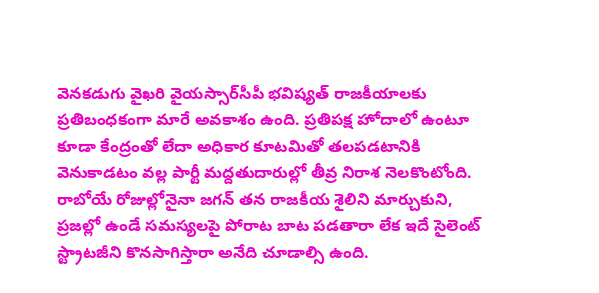వెనకడుగు వైఖరి వైయస్సార్‌సీపీ భవిష్యత్ రాజకీయాలకు ప్రతిబంధకంగా మారే అవకాశం ఉంది. ప్రతిపక్ష హోదాలో ఉంటూ కూడా కేంద్రంతో లేదా అధికార కూటమితో తలపడటానికి వెనుకాడటం వల్ల పార్టీ మద్దతుదారుల్లో తీవ్ర నిరాశ నెలకొంటోంది. రాబోయే రోజుల్లోనైనా జగన్ తన రాజకీయ శైలిని మార్చుకుని, ప్రజల్లో ఉండే సమస్యలపై పోరాట బాట పడతారా లేక ఇదే సైలెంట్ స్ట్రాటజీని కొనసాగిస్తారా అనేది చూడాల్సి ఉంది.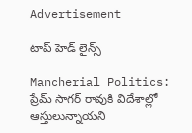Advertisement

టాప్ హెడ్ లైన్స్

Mancherial Politics: ప్రేమ్ సాగర్ రావుకి విదేశాల్లో ఆస్తులున్నాయని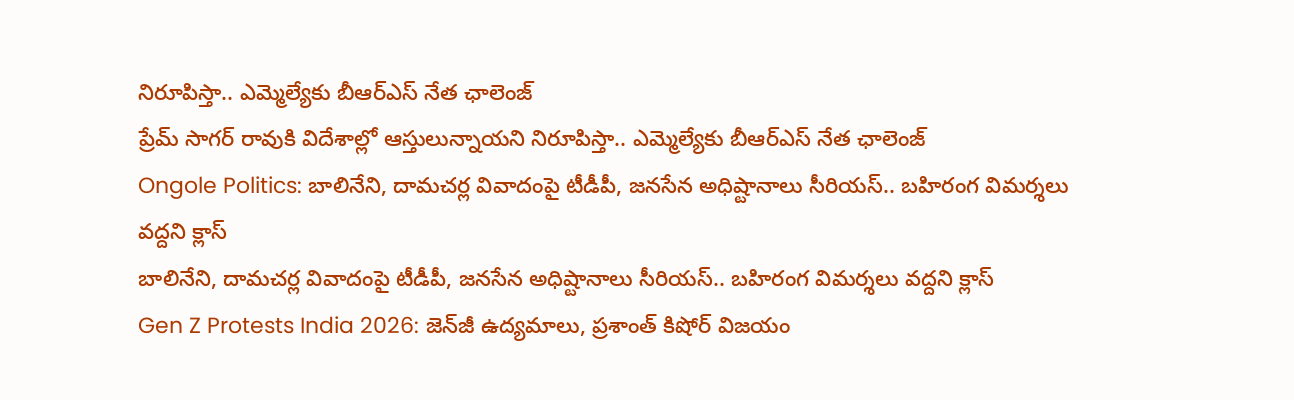నిరూపిస్తా.. ఎమ్మెల్యే‌కు బీఆర్ఎస్ నేత ఛాలెంజ్
ప్రేమ్ సాగర్ రావుకి విదేశాల్లో ఆస్తులున్నాయని నిరూపిస్తా.. ఎమ్మెల్యే‌కు బీఆర్ఎస్ నేత ఛాలెంజ్
Ongole Politics: బాలినేని, దామచర్ల వివాదంపై టీడీపీ, జనసేన అధిష్టానాలు సీరియస్.. బహిరంగ విమర్శలు వద్దని క్లాస్
బాలినేని, దామచర్ల వివాదంపై టీడీపీ, జనసేన అధిష్టానాలు సీరియస్.. బహిరంగ విమర్శలు వద్దని క్లాస్
Gen Z Protests India 2026: జెన్‌జీ ఉద్యమాలు, ప్రశాంత్ కిషోర్ విజయం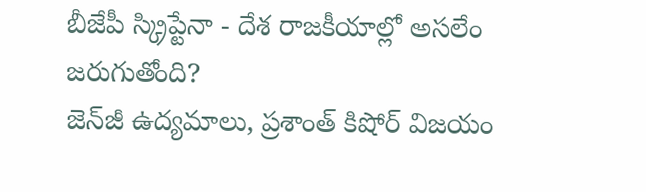బీజేపీ స్క్రిప్టేనా - దేశ రాజకీయాల్లో అసలేం జరుగుతోంది?
జెన్‌జీ ఉద్యమాలు, ప్రశాంత్ కిషోర్ విజయం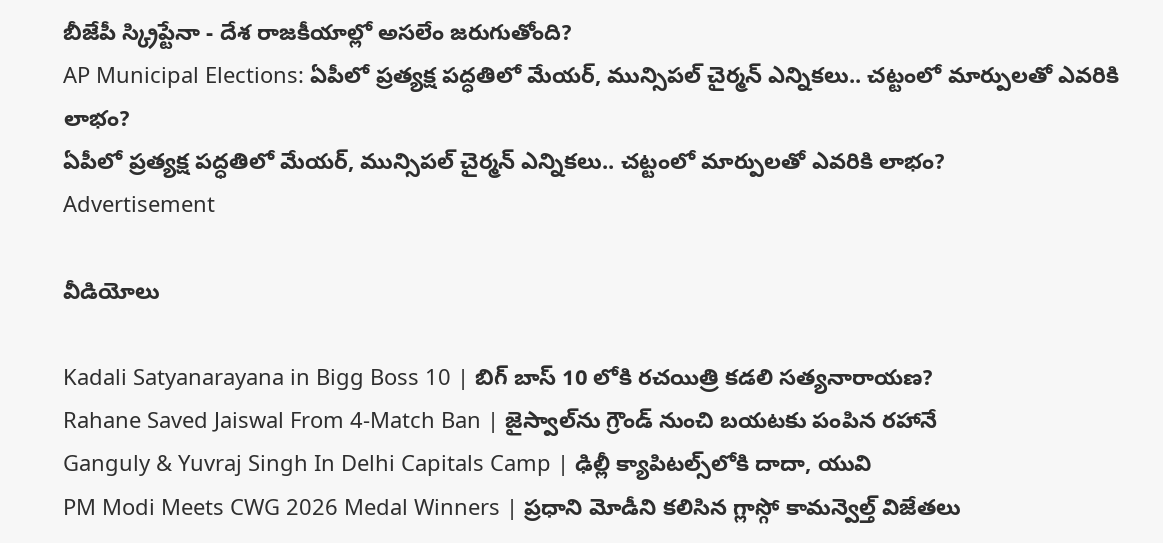బీజేపీ స్క్రిప్టేనా - దేశ రాజకీయాల్లో అసలేం జరుగుతోంది?
AP Municipal Elections: ఏపీలో ప్రత్యక్ష పద్ధతిలో మేయర్, మున్సిపల్ చైర్మన్ ఎన్నికలు.. చట్టంలో మార్పులతో ఎవరికి లాభం?
ఏపీలో ప్రత్యక్ష పద్ధతిలో మేయర్, మున్సిపల్ చైర్మన్ ఎన్నికలు.. చట్టంలో మార్పులతో ఎవరికి లాభం?
Advertisement

వీడియోలు

Kadali Satyanarayana in Bigg Boss 10 | బిగ్ బాస్ 10 లోకి రచయిత్రి కడలి సత్యనారాయణ?
Rahane Saved Jaiswal From 4-Match Ban | జైస్వాల్‌ను గ్రౌండ్ నుంచి బయటకు పంపిన రహానే
Ganguly & Yuvraj Singh In Delhi Capitals Camp | ఢిల్లీ క్యాపిటల్స్‌లోకి దాదా, యువి
PM Modi Meets CWG 2026 Medal Winners | ప్రధాని మోడీని కలిసిన గ్లాస్గో కామన్వెల్త్ విజేతలు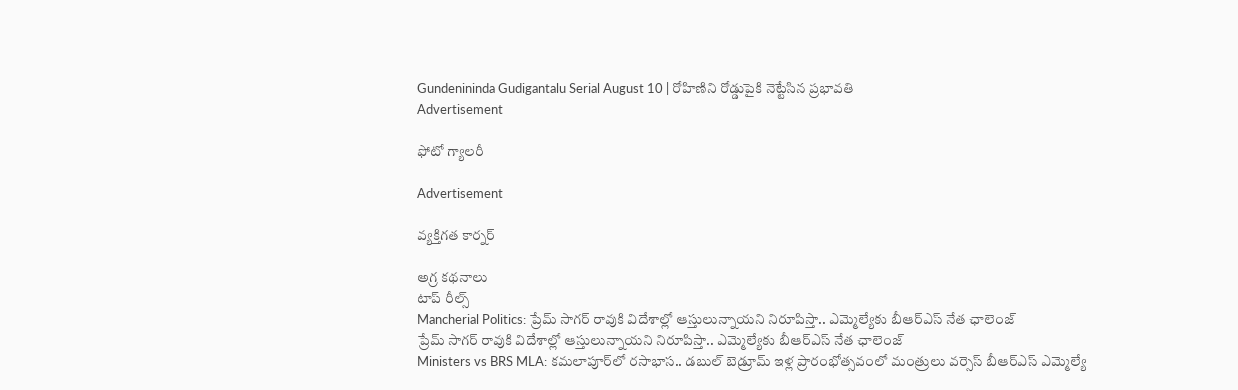Gundenininda Gudigantalu Serial August 10 | రోహిణిని రోడ్డుపైకి నెట్టేసిన ప్రభావతి
Advertisement

ఫోటో గ్యాలరీ

Advertisement

వ్యక్తిగత కార్నర్

అగ్ర కథనాలు
టాప్ రీల్స్
Mancherial Politics: ప్రేమ్ సాగర్ రావుకి విదేశాల్లో ఆస్తులున్నాయని నిరూపిస్తా.. ఎమ్మెల్యే‌కు బీఆర్ఎస్ నేత ఛాలెంజ్
ప్రేమ్ సాగర్ రావుకి విదేశాల్లో ఆస్తులున్నాయని నిరూపిస్తా.. ఎమ్మెల్యే‌కు బీఆర్ఎస్ నేత ఛాలెంజ్
Ministers vs BRS MLA: కమలాపూర్‌లో రసాభాస.. డబుల్ బెడ్రూమ్ ఇళ్ల ప్రారంభోత్సవంలో మంత్రులు వర్సెస్ బీఆర్ఎస్ ఎమ్మెల్యే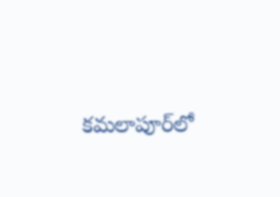కమలాపూర్‌లో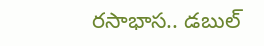రసాభాస.. డబుల్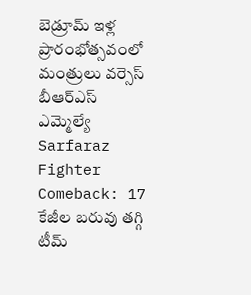బెడ్రూమ్ ఇళ్ల ప్రారంభోత్సవంలో మంత్రులు వర్సెస్ బీఆర్ఎస్ ఎమ్మెల్యే
Sarfaraz Fighter Comeback: 17 కేజీల బరువు తగ్గి టీమ్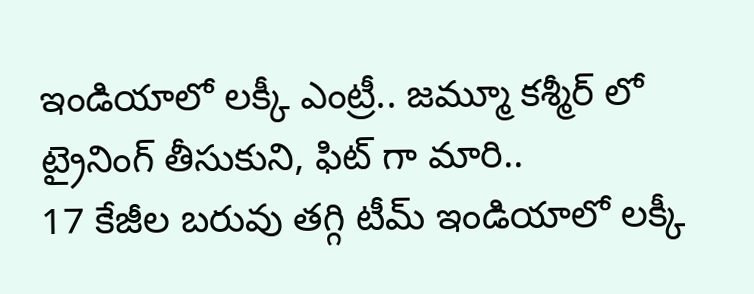ఇండియాలో లక్కీ ఎంట్రీ.. జమ్మూ కశ్మీర్ లో ట్రైనింగ్ తీసుకుని, ఫిట్ గా మారి..
17 కేజీల బరువు తగ్గి టీమ్ ఇండియాలో లక్కీ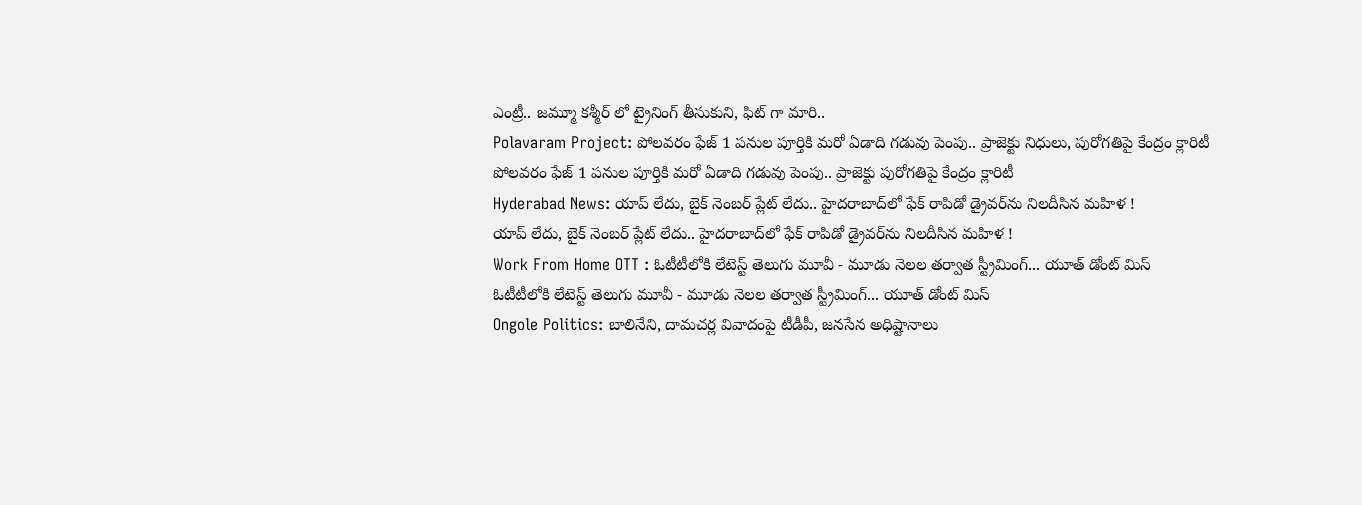ఎంట్రీ.. జమ్మూ కశ్మీర్ లో ట్రైనింగ్ తీసుకుని, ఫిట్ గా మారి..
Polavaram Project: పోలవరం ఫేజ్ 1 పనుల పూర్తికి మరో ఏడాది గడువు పెంపు.. ప్రాజెక్టు నిధులు, పురోగతిపై కేంద్రం క్లారిటీ
పోలవరం ఫేజ్ 1 పనుల పూర్తికి మరో ఏడాది గడువు పెంపు.. ప్రాజెక్టు పురోగతిపై కేంద్రం క్లారిటీ
Hyderabad News: యాప్ లేదు, బైక్‌ నెంబర్ ప్లేట్ లేదు.. హైదరాబాద్‌లో ఫేక్ రాపిడో డ్రైవర్‌ను నిలదీసిన మహిళ !
యాప్ లేదు, బైక్‌ నెంబర్ ప్లేట్ లేదు.. హైదరాబాద్‌లో ఫేక్ రాపిడో డ్రైవర్‌ను నిలదీసిన మహిళ !
Work From Home OTT : ఓటీటీలోకి లేటెస్ట్ తెలుగు మూవీ - మూడు నెలల తర్వాత స్ట్రీమింగ్... యూత్ డోంట్ మిస్
ఓటీటీలోకి లేటెస్ట్ తెలుగు మూవీ - మూడు నెలల తర్వాత స్ట్రీమింగ్... యూత్ డోంట్ మిస్
Ongole Politics: బాలినేని, దామచర్ల వివాదంపై టీడీపీ, జనసేన అధిష్టానాలు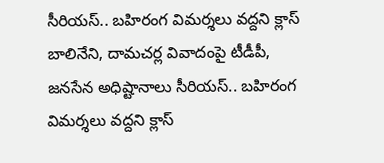సీరియస్.. బహిరంగ విమర్శలు వద్దని క్లాస్
బాలినేని, దామచర్ల వివాదంపై టీడీపీ, జనసేన అధిష్టానాలు సీరియస్.. బహిరంగ విమర్శలు వద్దని క్లాస్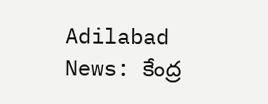Adilabad News: కేంద్ర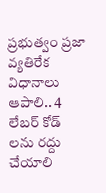ప్రభుత్వం ప్రజా వ్యతిరేక విధానాలు ఆపాలి.. 4 లేబర్ కోడ్ లను రద్దు చేయాలి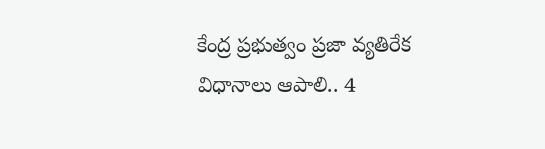కేంద్ర ప్రభుత్వం ప్రజా వ్యతిరేక విధానాలు ఆపాలి.. 4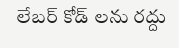లేబర్ కోడ్ లను రద్దు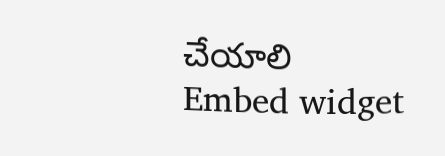చేయాలి
Embed widget